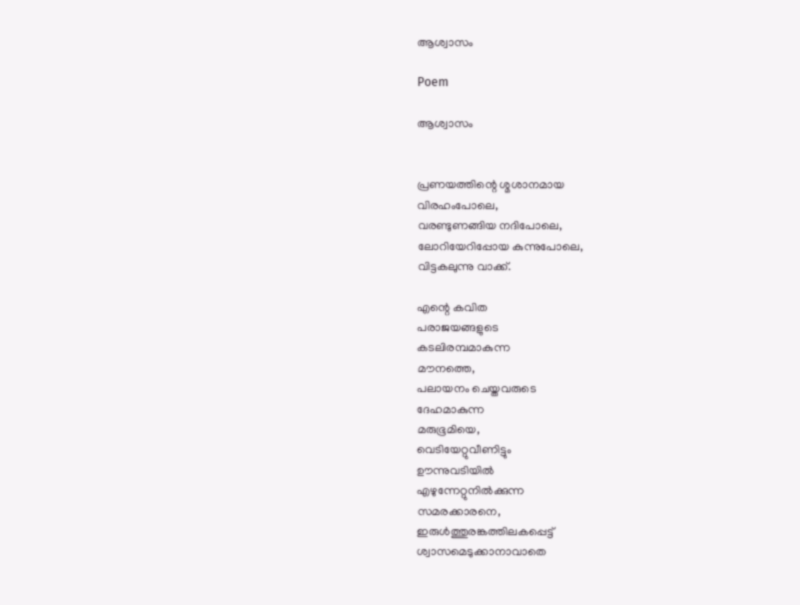ആശ്വാസം

Poem

ആശ്വാസം


പ്രണയത്തിന്റെ ശ്മശാനമായ
വിരഹംപോലെ,
വരണ്ടുണങ്ങിയ നദിപോലെ,
ലോറിയേറിപ്പോയ കുന്നുപോലെ,
വിട്ടകലുന്നു വാക്ക്.

എന്റെ കവിത
പരാജയങ്ങളുടെ
കടലിരമ്പമാകുന്ന
മൗനത്തെ,
പലായനം ചെയ്തവരുടെ
ദേഹമാകുന്ന
മരുഭൂമിയെ,
വെടിയേറ്റുവീണിട്ടും
ഊന്നുവടിയില്‍
എഴുന്നേറ്റുനില്‍ക്കുന്ന
സമരക്കാരനെ,
ഇരുള്‍ത്തുരങ്കത്തിലകപ്പെട്ട്
ശ്വാസമെടുക്കാനാവാതെ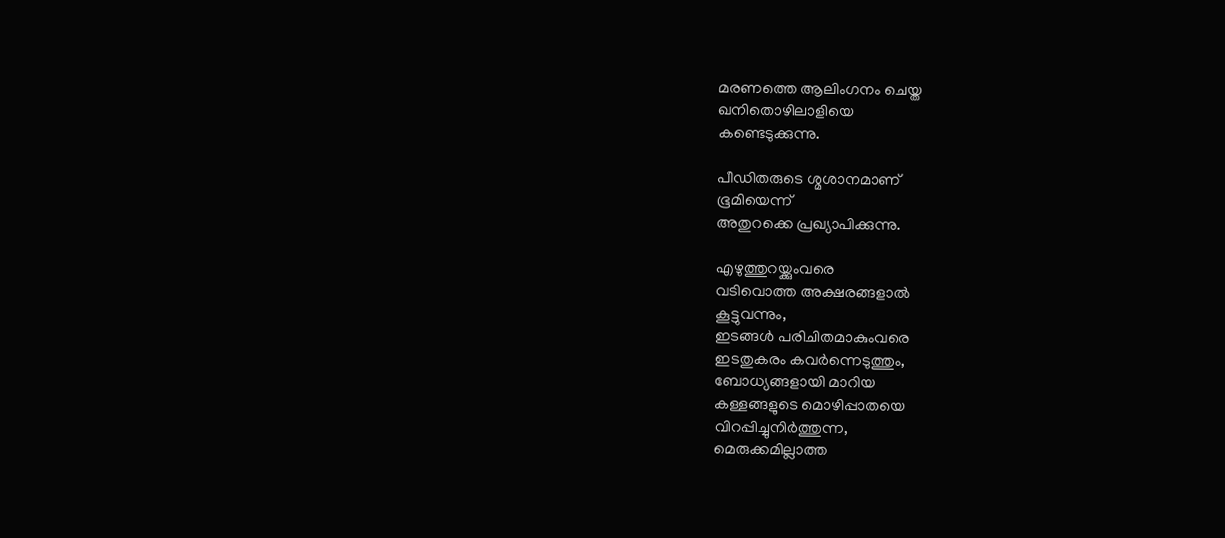മരണത്തെ ആലിംഗനം ചെയ്ത
ഖനിതൊഴിലാളിയെ
കണ്ടെടുക്കുന്നു.

പീഡിതരുടെ ശ്മശാനമാണ്
ഭൂമിയെന്ന്
അതുറക്കെ പ്രഖ്യാപിക്കുന്നു.

എഴുത്തുറയ്ക്കുംവരെ
വടിവൊത്ത അക്ഷരങ്ങളാല്‍
കൂട്ടുവന്നും,
ഇടങ്ങള്‍ പരിചിതമാകുംവരെ
ഇടതുകരം കവര്‍ന്നെടുത്തും,
ബോധ്യങ്ങളായി മാറിയ
കള്ളങ്ങളുടെ മൊഴിപ്പാതയെ
വിറപ്പിച്ചുനിര്‍ത്തുന്ന,
മെരുക്കമില്ലാത്ത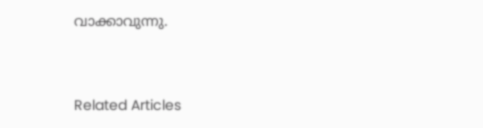വാക്കാവുന്നു.


Related Articles